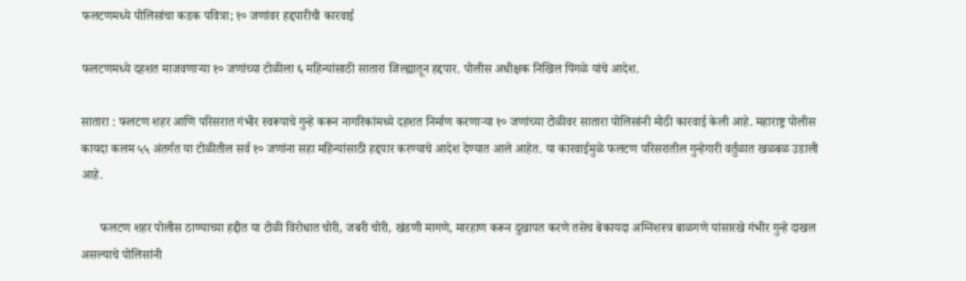फलटणमध्ये पोलिसांचा कडक पवित्रा; १० जणांवर हद्दपारीची कारवाई

फलटणमध्ये दहशत माजवणाऱ्या १० जणांच्या टोळीला ६ महिन्यांसाठी सातारा जिल्ह्यातून हद्दपार. पोलीस अधीक्षक निखिल पिंगळे यांचे आदेश.

सातारा : फलटण शहर आणि परिसरात गंभीर स्वरूपाचे गुन्हे करून नागरिकांमध्ये दहशत निर्माण करणाऱ्या १० जणांच्या टोळीवर सातारा पोलिसांनी मोठी कारवाई केली आहे. महाराष्ट्र पोलीस कायदा कलम ५५ अंतर्गत या टोळीतील सर्व १० जणांना सहा महिन्यांसाठी हद्दपार करण्याचे आदेश देण्यात आले आहेत. या कारवाईमुळे फलटण परिसरातील गुन्हेगारी वर्तुळात खळबळ उडाली आहे.

      फलटण शहर पोलीस ठाण्याच्या हद्दीत या टोळी विरोधात चोरी, जबरी चोरी, खंडणी मागणे, मारहाण करून दुखापत करणे तसेच बेकायदा अग्निशस्त्र बाळगणे यांसारखे गंभीर गुन्हे दाखल असल्याचे पोलिसांनी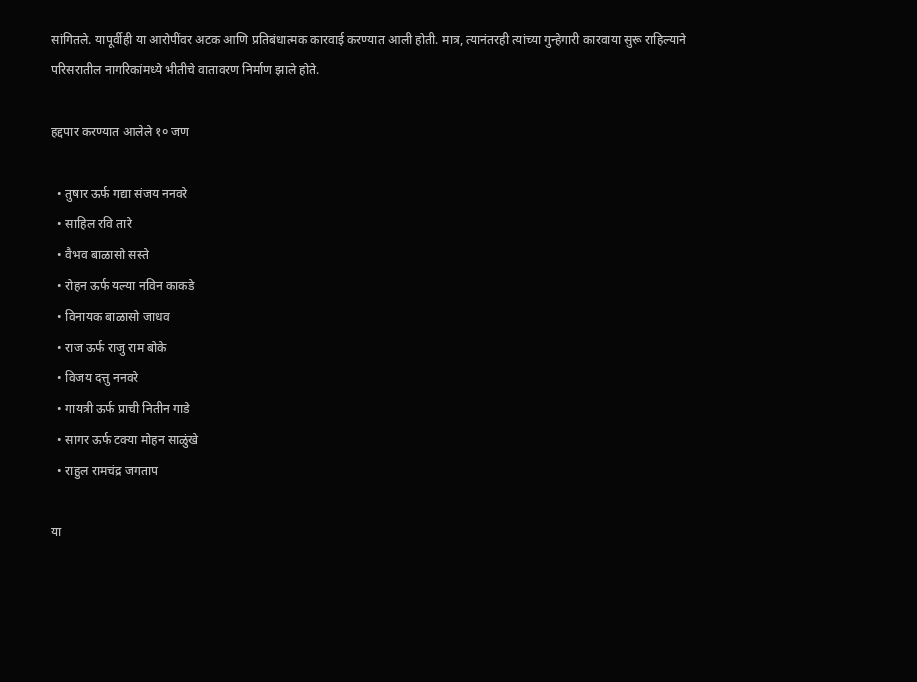सांगितले. यापूर्वीही या आरोपींवर अटक आणि प्रतिबंधात्मक कारवाई करण्यात आली होती. मात्र, त्यानंतरही त्यांच्या गुन्हेगारी कारवाया सुरू राहिल्याने परिसरातील नागरिकांमध्ये भीतीचे वातावरण निर्माण झाले होते.

हद्दपार करण्यात आलेले १० जण

  • तुषार ऊर्फ गद्या संजय ननवरे
  • साहिल रवि तारे
  • वैभव बाळासो सस्ते
  • रोहन ऊर्फ यल्या नविन काकडे
  • विनायक बाळासो जाधव
  • राज ऊर्फ राजु राम बोके
  • विजय दत्तु ननवरे
  • गायत्री ऊर्फ प्राची नितीन गाडे
  • सागर ऊर्फ टक्या मोहन साळुंखे
  • राहुल रामचंद्र जगताप

या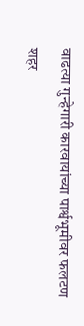वाढत्या गुन्हेगारी कारवायांच्या पार्श्वभूमीवर फलटण शहर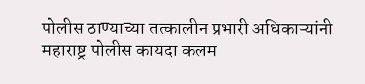पोलीस ठाण्याच्या तत्कालीन प्रभारी अधिकाऱ्यांनी महाराष्ट्र पोलीस कायदा कलम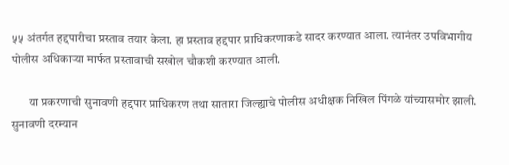५५ अंतर्गत हद्दपारीचा प्रस्ताव तयार केला. हा प्रस्ताव हद्दपार प्राधिकरणाकडे सादर करण्यात आला. त्यानंतर उपविभागीय पोलीस अधिकाऱ्या मार्फत प्रस्तावाची सखोल चौकशी करण्यात आली.

       या प्रकरणाची सुनावणी हद्दपार प्राधिकरण तथा सातारा जिल्ह्याचे पोलीस अधीक्षक निखिल पिंगळे यांच्यासमोर झाली. सुनावणी दरम्यान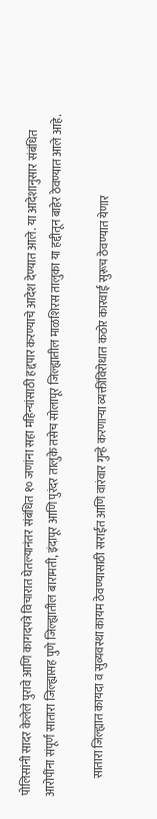पोलिसांनी सादर केलेले पुरावे आणि कागदपत्रे विचारात घेतल्यानंतर संबंधित १० जणांना सहा महिन्यांसाठी हद्दपार करण्याचे आदेश देण्यात आले. या आदेशानुसार संबंधित आरोपींना संपूर्ण सातारा जिल्ह्यासह पुणे जिल्ह्यातील बारामती, इंदापूर आणि पुरंदर तालुके तसेच सोलापूर जिल्ह्यातील माळशिरस तालुका या हद्दीतून बाहेर ठेवण्यात आले आहे.

        सातारा जिल्ह्यात कायदा व सुव्यवस्था कायम ठेवण्यासाठी सराईत आणि वारंवार गुन्हे करणाऱ्या व्यक्तींविरोधात कठोर कारवाई सुरूच ठेवण्यात येणार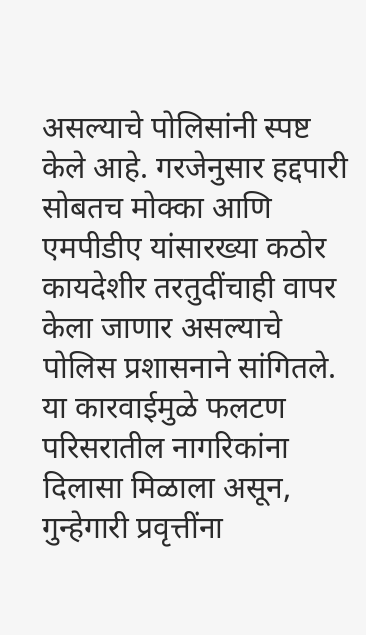असल्याचे पोलिसांनी स्पष्ट केले आहे. गरजेनुसार हद्दपारी सोबतच मोक्का आणि एमपीडीए यांसारख्या कठोर कायदेशीर तरतुदींचाही वापर केला जाणार असल्याचे पोलिस प्रशासनाने सांगितले. या कारवाईमुळे फलटण परिसरातील नागरिकांना दिलासा मिळाला असून, गुन्हेगारी प्रवृत्तींना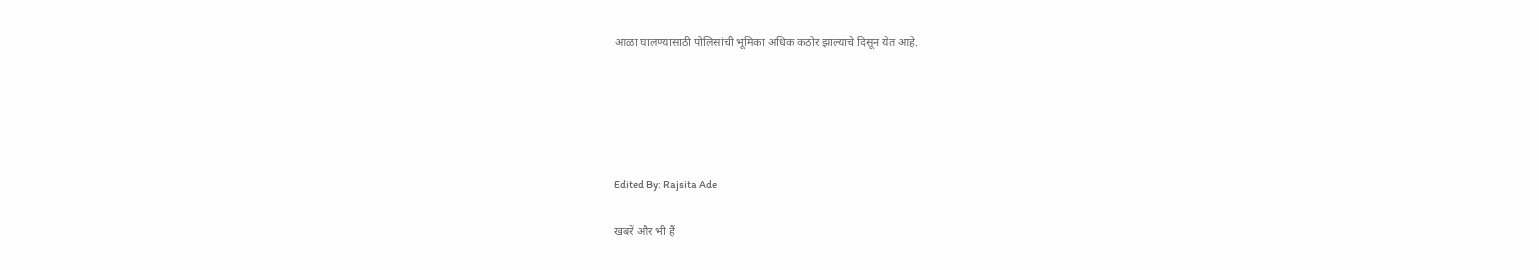आळा घालण्यासाठी पोलिसांची भूमिका अधिक कठोर झाल्याचे दिसून येत आहे.





Edited By: Rajsita Ade

खबरें और भी हैं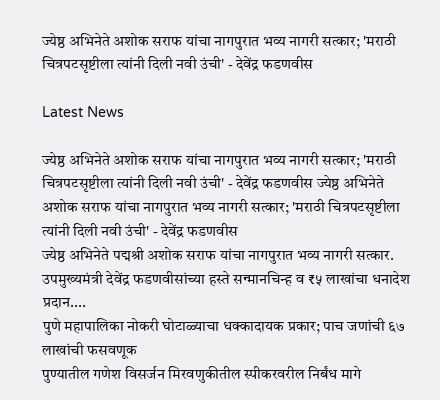ज्येष्ठ अभिनेते अशोक सराफ यांचा नागपुरात भव्य नागरी सत्कार; 'मराठी चित्रपटसृष्टीला त्यांनी दिली नवी उंची' - देवेंद्र फडणवीस

Latest News

ज्येष्ठ अभिनेते अशोक सराफ यांचा नागपुरात भव्य नागरी सत्कार; 'मराठी चित्रपटसृष्टीला त्यांनी दिली नवी उंची' - देवेंद्र फडणवीस ज्येष्ठ अभिनेते अशोक सराफ यांचा नागपुरात भव्य नागरी सत्कार; 'मराठी चित्रपटसृष्टीला त्यांनी दिली नवी उंची' - देवेंद्र फडणवीस
ज्येष्ठ अभिनेते पद्मश्री अशोक सराफ यांचा नागपुरात भव्य नागरी सत्कार. उपमुख्यमंत्री देवेंद्र फडणवीसांच्या हस्ते सन्मानचिन्ह व ₹५ लाखांचा धनादेश प्रदान....
पुणे महापालिका नोकरी घोटाळ्याचा धक्कादायक प्रकार; पाच जणांची ६७ लाखांची फसवणूक
पुण्यातील गणेश विसर्जन मिरवणुकीतील स्पीकरवरील निर्बंध मागे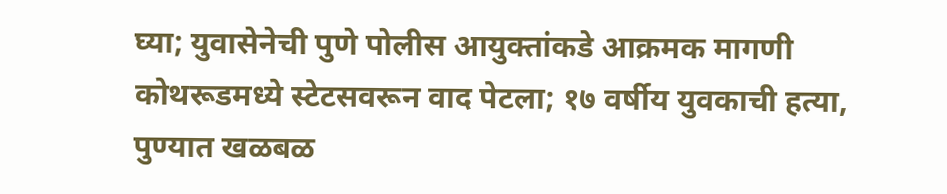घ्या; युवासेनेची पुणे पोलीस आयुक्तांकडे आक्रमक मागणी
कोथरूडमध्ये स्टेटसवरून वाद पेटला; १७ वर्षीय युवकाची हत्या, पुण्यात खळबळ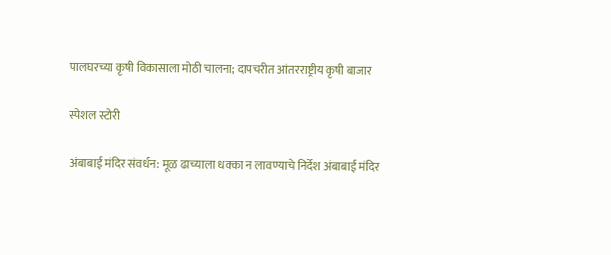पालघरच्या कृषी विकासाला मोठी चालना; दापचरीत आंतरराष्ट्रीय कृषी बाजार

स्पेशल स्टोरी

अंबाबाई मंदिर संवर्धन: मूळ ढाच्याला धक्का न लावण्याचे निर्देश अंबाबाई मंदिर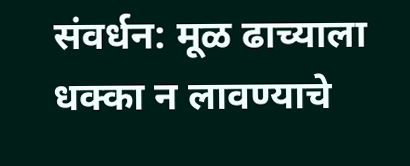संवर्धन: मूळ ढाच्याला धक्का न लावण्याचे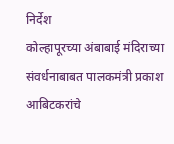निर्देश
कोल्हापूरच्या अंबाबाई मंदिराच्या संवर्धनाबाबत पालकमंत्री प्रकाश आबिटकरांचे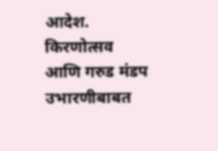आदेश. किरणोत्सव आणि गरुड मंडप उभारणीबाबत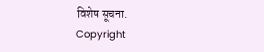विशेष सूचना.
Copyright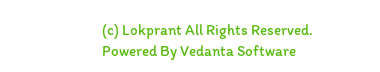(c) Lokprant All Rights Reserved.
Powered By Vedanta Software